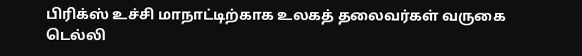பிரிக்ஸ் உச்சி மாநாட்டிற்காக உலகத் தலைவர்கள் வருகை
டெல்லி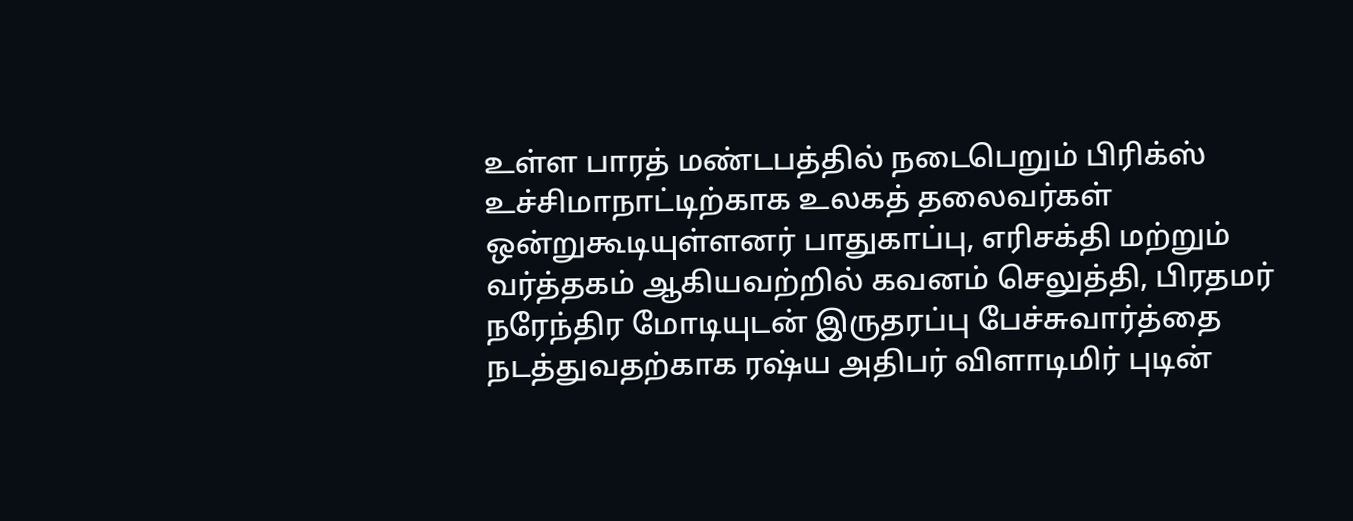உள்ள பாரத் மண்டபத்தில் நடைபெறும் பிரிக்ஸ் உச்சிமாநாட்டிற்காக உலகத் தலைவர்கள் ஒன்றுகூடியுள்ளனர் பாதுகாப்பு, எரிசக்தி மற்றும் வர்த்தகம் ஆகியவற்றில் கவனம் செலுத்தி, பிரதமர் நரேந்திர மோடியுடன் இருதரப்பு பேச்சுவார்த்தை நடத்துவதற்காக ரஷ்ய அதிபர் விளாடிமிர் புடின்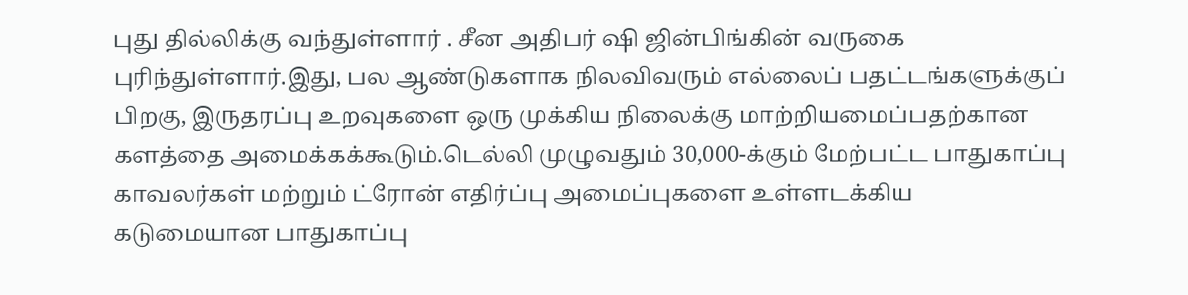புது தில்லிக்கு வந்துள்ளார் . சீன அதிபர் ஷி ஜின்பிங்கின் வருகை புரிந்துள்ளார்.இது, பல ஆண்டுகளாக நிலவிவரும் எல்லைப் பதட்டங்களுக்குப் பிறகு, இருதரப்பு உறவுகளை ஒரு முக்கிய நிலைக்கு மாற்றியமைப்பதற்கான களத்தை அமைக்கக்கூடும்.டெல்லி முழுவதும் 30,000-க்கும் மேற்பட்ட பாதுகாப்பு காவலர்கள் மற்றும் ட்ரோன் எதிர்ப்பு அமைப்புகளை உள்ளடக்கிய கடுமையான பாதுகாப்பு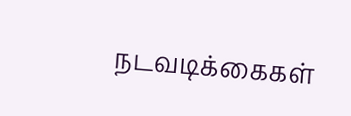நடவடிக்கைகள்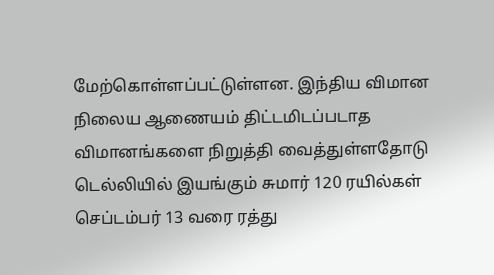மேற்கொள்ளப்பட்டுள்ளன. இந்திய விமான நிலைய ஆணையம் திட்டமிடப்படாத விமானங்களை நிறுத்தி வைத்துள்ளதோடு டெல்லியில் இயங்கும் சுமார் 120 ரயில்கள் செப்டம்பர் 13 வரை ரத்து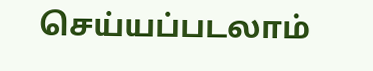செய்யப்படலாம்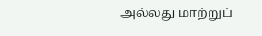அல்லது மாற்றுப்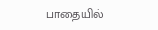பாதையில்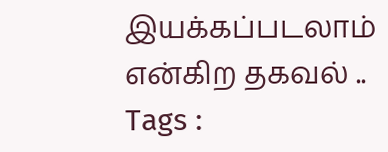இயக்கப்படலாம் என்கிற தகவல் ..
Tags :